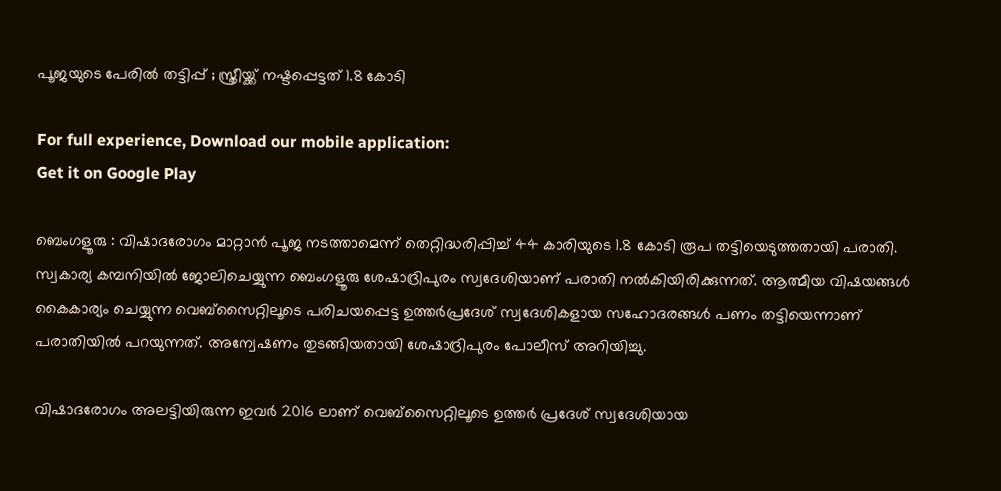പൂജയുടെ പേരിൽ തട്ടിപ്പ് ; സ്ത്രീയ്ക്ക് നഷ്ടപ്പെട്ടത് 1.8 കോടി

For full experience, Download our mobile application:
Get it on Google Play

ബെംഗളൂരു : വിഷാദരോഗം മാറ്റാൻ പൂജ നടത്താമെന്ന് തെറ്റിദ്ധരിപ്പിച്ച് 44 കാരിയുടെ 1.8 കോടി രൂപ തട്ടിയെടുത്തതായി പരാതി. സ്വകാര്യ കമ്പനിയിൽ ജോലിചെയ്യുന്ന ബെംഗളൂരു ശേഷാദ്രിപുരം സ്വദേശിയാണ് പരാതി നൽകിയിരിക്കുന്നത്. ആത്മീയ വിഷയങ്ങൾ കൈകാര്യം ചെയ്യുന്ന വെബ്സൈറ്റിലൂടെ പരിചയപ്പെട്ട ഉത്തർപ്രദേശ് സ്വദേശികളായ സഹോദരങ്ങൾ പണം തട്ടിയെന്നാണ് പരാതിയിൽ പറയുന്നത്. അന്വേഷണം തുടങ്ങിയതായി ശേഷാദ്രിപുരം പോലീസ് അറിയിച്ചു.

വിഷാദരോഗം അലട്ടിയിരുന്ന ഇവർ 2016 ലാണ് വെബ്സൈറ്റിലൂടെ ഉത്തർ പ്രദേശ് സ്വദേശിയായ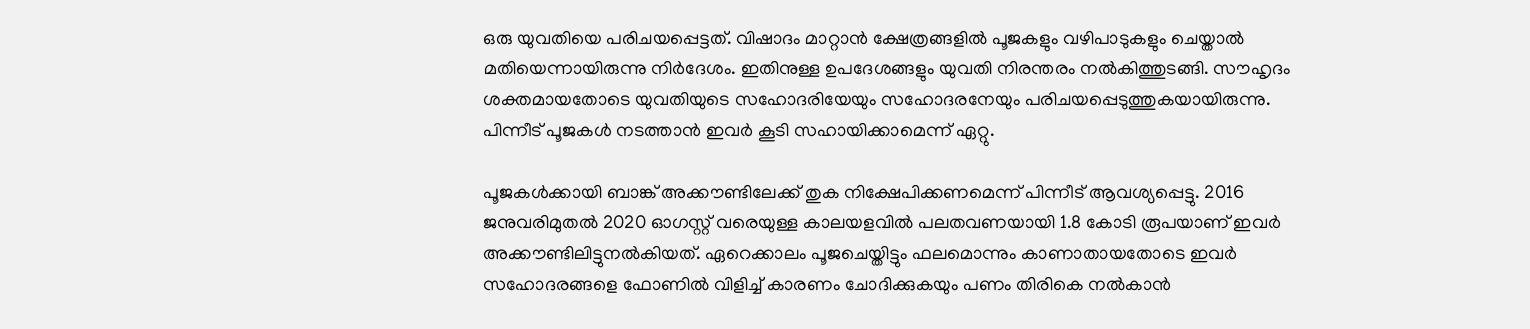ഒരു യുവതിയെ പരിചയപ്പെട്ടത്. വിഷാദം മാറ്റാൻ ക്ഷേത്രങ്ങളിൽ പൂജകളും വഴിപാടുകളും ചെയ്താൽ മതിയെന്നായിരുന്നു നിർദേശം. ഇതിനുള്ള ഉപദേശങ്ങളും യുവതി നിരന്തരം നൽകിത്തുടങ്ങി. സൗഹൃദം ശക്തമായതോടെ യുവതിയുടെ സഹോദരിയേയും സഹോദരനേയും പരിചയപ്പെടുത്തുകയായിരുന്നു. പിന്നീട് പൂജകൾ നടത്താൻ ഇവർ കൂടി സഹായിക്കാമെന്ന് ഏറ്റു.

പൂജകൾക്കായി ബാങ്ക് അക്കൗണ്ടിലേക്ക് തുക നിക്ഷേപിക്കണമെന്ന് പിന്നീട് ആവശ്യപ്പെട്ടു. 2016 ജനുവരിമുതൽ 2020 ഓഗസ്റ്റ് വരെയുള്ള കാലയളവിൽ പലതവണയായി 1.8 കോടി രൂപയാണ് ഇവർ അക്കൗണ്ടിലിട്ടുനൽകിയത്. ഏറെക്കാലം പൂജചെയ്തിട്ടും ഫലമൊന്നും കാണാതായതോടെ ഇവർ സഹോദരങ്ങളെ ഫോണിൽ വിളിച്ച് കാരണം ചോദിക്കുകയും പണം തിരികെ നൽകാൻ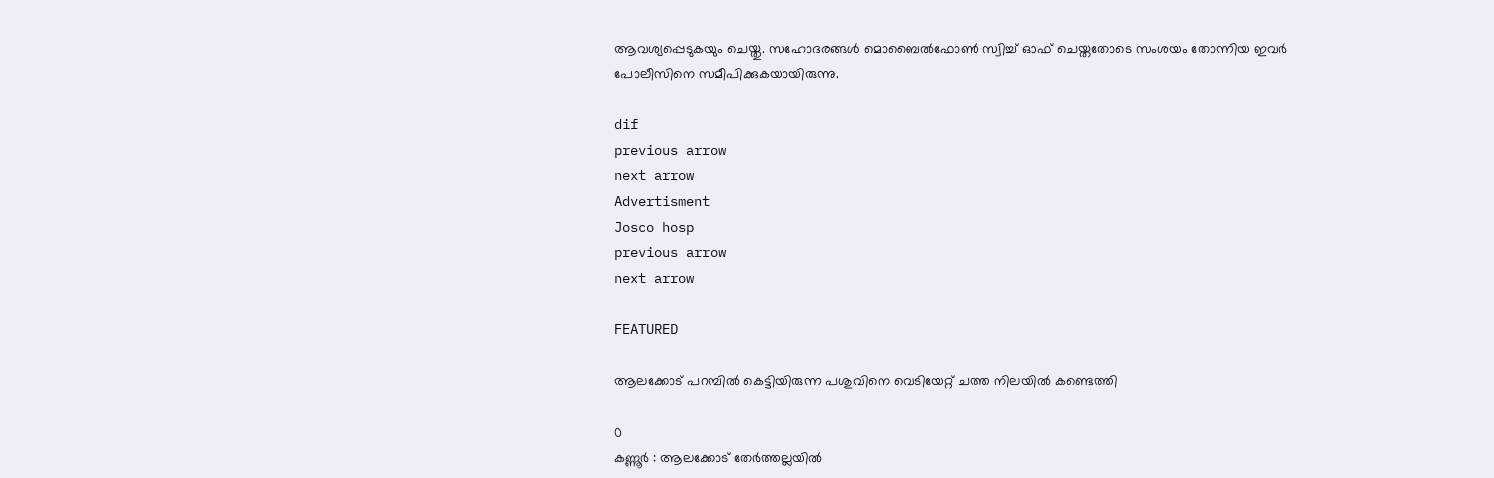ആവശ്യപ്പെടുകയും ചെയ്തു. സഹോദരങ്ങൾ മൊബൈൽഫോൺ സ്വിച്ച് ഓഫ് ചെയ്തതോടെ സംശയം തോന്നിയ ഇവർ പോലീസിനെ സമീപിക്കുകയായിരുന്നു.

dif
previous arrow
next arrow
Advertisment
Josco hosp
previous arrow
next arrow

FEATURED

ആലക്കോട് പറമ്പിൽ കെട്ടിയിരുന്ന പശുവിനെ വെടിയേറ്റ് ചത്ത നിലയിൽ കണ്ടെത്തി

0
കണ്ണൂർ : ആലക്കോട് തേർത്തല്ലയിൽ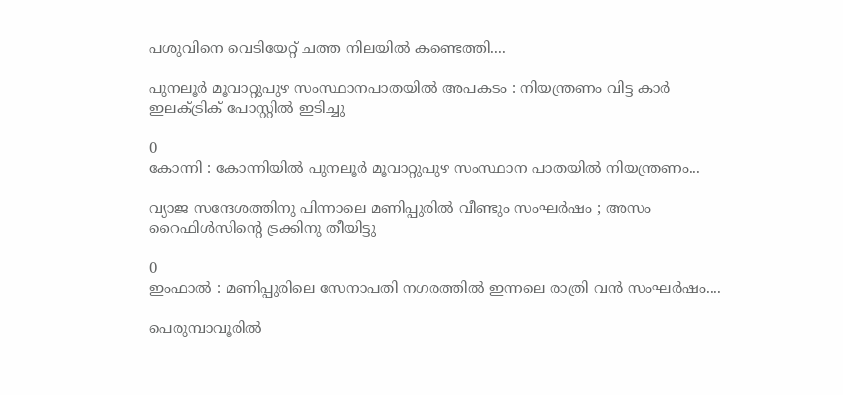പശുവിനെ വെടിയേറ്റ് ചത്ത നിലയിൽ കണ്ടെത്തി....

പുനലൂര്‍ മൂവാറ്റുപുഴ സംസ്ഥാനപാതയില്‍ അപകടം : നിയന്ത്രണം വിട്ട കാര്‍ ഇലക്‌ട്രിക് പോസ്റ്റില്‍ ഇടിച്ചു

0
കോന്നി : കോന്നിയില്‍ പുനലൂര്‍ മൂവാറ്റുപുഴ സംസ്ഥാന പാതയില്‍ നിയന്ത്രണം...

വ്യാജ സന്ദേശത്തിനു പിന്നാലെ മണിപ്പുരിൽ വീണ്ടും സംഘർഷം ; അസം റൈഫിൾസിന്റെ ട്രക്കിനു തീയിട്ടു

0
ഇംഫാൽ : മണിപ്പുരിലെ സേനാപതി നഗരത്തിൽ ഇന്നലെ രാത്രി വൻ സംഘർഷം....

പെരുമ്പാവൂരിൽ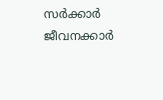സർക്കാർ ജീവനക്കാർ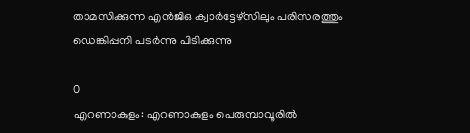താമസിക്കുന്ന എൻജിഒ ക്വാർട്ടേഴ്സിലും പരിസരത്തും ഡെങ്കിപ്പനി പടർന്നു പിടിക്കുന്നു

0
എറണാകുളം: എറണാകുളം പെരുമ്പാവൂരിൽ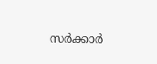സർക്കാർ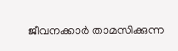ജീവനക്കാർ താമസിക്കുന്ന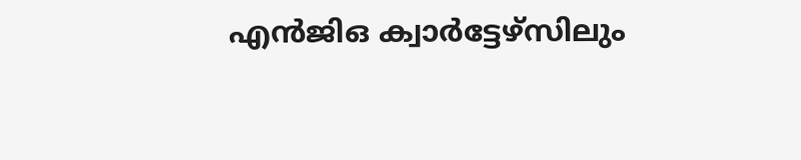എൻജിഒ ക്വാർട്ടേഴ്സിലും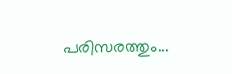പരിസരത്തും...